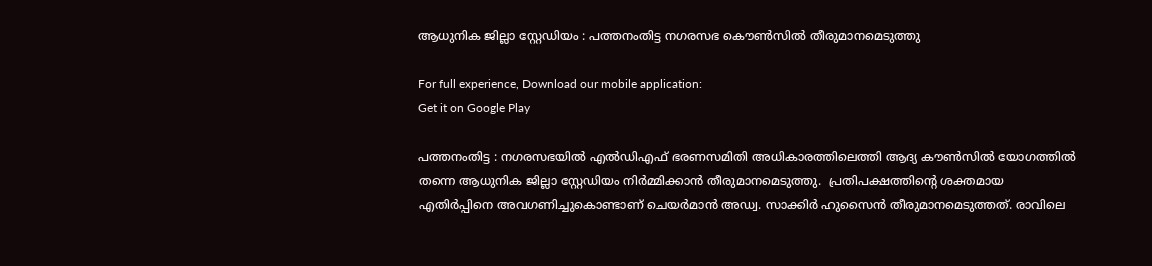ആധുനിക ജില്ലാ സ്റ്റേഡിയം : പത്തനംതിട്ട നഗരസഭ കൌണ്‍സില്‍ തീരുമാനമെടുത്തു

For full experience, Download our mobile application:
Get it on Google Play

പത്തനംതിട്ട : നഗരസഭയിൽ എൽഡിഎഫ്‌ ഭരണസമിതി അധികാരത്തിലെത്തി ആദ്യ കൗൺസിൽ യോഗത്തിൽ തന്നെ ആധുനിക ജില്ലാ സ്റ്റേഡിയം നിര്‍മ്മിക്കാന്‍ തീരുമാനമെടുത്തു.  പ്രതിപക്ഷത്തിന്റെ ശക്തമായ എതിര്‍പ്പിനെ അവഗണിച്ചുകൊണ്ടാണ് ചെയര്‍മാന്‍ അഡ്വ. സാക്കിര്‍ ഹുസൈന്‍ തീരുമാനമെടുത്തത്. രാവിലെ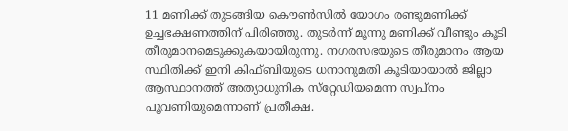11 മണിക്ക് തുടങ്ങിയ കൌണ്‍സില്‍ യോഗം രണ്ടുമണിക്ക് ഉച്ചഭക്ഷണത്തിന് പിരിഞ്ഞു. തുടര്‍ന്ന് മൂന്നു മണിക്ക് വീണ്ടും കൂടി തീരുമാനമെടുക്കുകയായിരുന്നു. നഗരസഭയുടെ തീരുമാനം ആയ സ്ഥിതിക്ക് ഇനി കിഫ്‌ബിയുടെ ധനാനുമതി കൂടിയായാൽ ജില്ലാ ആസ്ഥാനത്ത്‌ അത്യാധുനിക സ്‌റ്റേഡിയമെന്ന സ്വപ്‌നം പൂവണിയുമെന്നാണ് പ്രതീക്ഷ.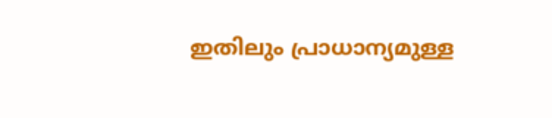ഇതിലും പ്രാധാന്യമുള്ള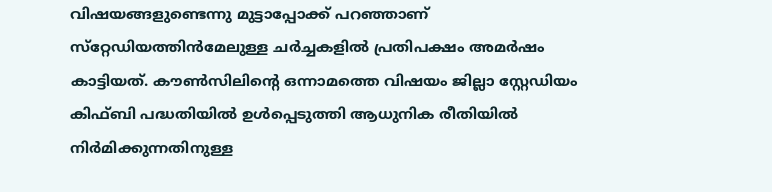വിഷയങ്ങളുണ്ടെന്നു മുട്ടാപ്പോക്ക്‌ പറഞ്ഞാണ്‌ സ്‌റ്റേഡിയത്തിൻമേലുള്ള ചർച്ചകളിൽ പ്രതിപക്ഷം അമർഷം കാട്ടിയത്‌. കൗൺസിലിന്റെ ഒന്നാമത്തെ വിഷയം ജില്ലാ സ്റ്റേഡിയം കിഫ്ബി പദ്ധതിയിൽ ഉൾപ്പെടുത്തി ആധുനിക രീതിയിൽ നിർമിക്കുന്നതിനുള്ള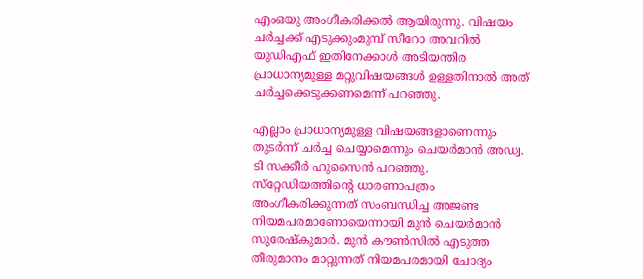എംഒയു അംഗീകരിക്കൽ ആയിരുന്നു. വിഷയം ചർച്ചക്ക്‌ എടുക്കുംമുമ്പ് സീറോ അവറിൽ യുഡിഎഫ്‌ ഇതിനേക്കാൾ അടിയന്തിര പ്രാധാന്യമുള്ള മറ്റുവിഷയങ്ങൾ ഉള്ളതിനാൽ അത് ചർച്ചക്കെടുക്കണമെന്ന്‌ പറഞ്ഞു.

എല്ലാം പ്രാധാന്യമുള്ള വിഷയങ്ങളാണെന്നും തുടർന്ന് ചർച്ച ചെയ്യാമെന്നും ചെയർമാൻ അഡ്വ. ടി സക്കീർ ഹുസൈൻ പറഞ്ഞു. സ്‌റ്റേഡിയത്തിന്റെ ധാരണാപത്രം അംഗീകരിക്കുന്നത് സംബന്ധിച്ച അജണ്ട നിയമപരമാണോയെന്നായി മുന്‍ ചെയര്‍മാന്‍  സുരേഷ്‌കുമാർ. മുൻ കൗൺസിൽ എടുത്ത തീരുമാനം മാറ്റുന്നത് നിയമപരമായി ചോദ്യം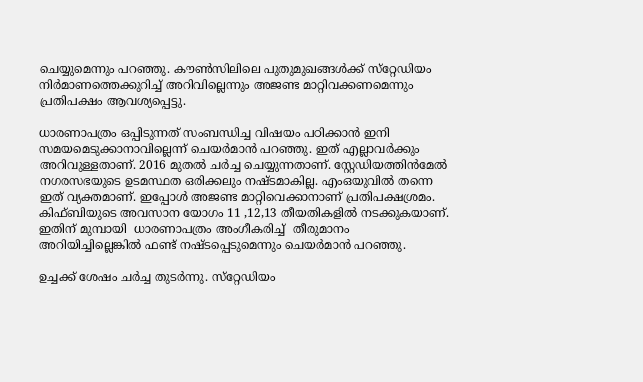ചെയ്യുമെന്നും പറഞ്ഞു. കൗൺസിലിലെ പുതുമുഖങ്ങൾക്ക്‌ സ്‌റ്റേഡിയം നിർമാണത്തെക്കുറിച്ച്‌ അറിവില്ലെന്നും അജണ്ട മാറ്റിവക്കണമെന്നും പ്രതിപക്ഷം ആവശ്യപ്പെട്ടു.

ധാരണാപത്രം ഒപ്പിടുന്നത് സംബന്ധിച്ച വിഷയം പഠിക്കാൻ ഇനി സമയമെടുക്കാനാവില്ലെന്ന് ചെയർമാൻ പറഞ്ഞു. ഇത് എല്ലാവർക്കും അറിവുള്ളതാണ്‌. 2016 മുതൽ ചർച്ച ചെയ്യുന്നതാണ്. സ്റ്റേഡിയത്തിൻമേൽ നഗരസഭയുടെ ഉടമസ്ഥത ഒരിക്കലും നഷ്ടമാകില്ല. എംഒയുവിൽ തന്നെ ഇത് വ്യക്തമാണ്. ഇപ്പോൾ അജണ്ട മാറ്റിവെക്കാനാണ് പ്രതിപക്ഷശ്രമം. കിഫ്ബിയുടെ അവസാന യോഗം 11 ,12,13 തീയതികളിൽ നടക്കുകയാണ്. ഇതിന് മുമ്പായി  ധാരണാപത്രം അംഗീകരിച്ച്  തീരുമാനം അറിയിച്ചില്ലെങ്കിൽ ഫണ്ട്‌ നഷ്ടപ്പെടുമെന്നും ചെയർമാൻ പറഞ്ഞു.

ഉച്ചക്ക്‌ ശേഷം ചർച്ച തുടർന്നു. സ്‌റ്റേഡിയം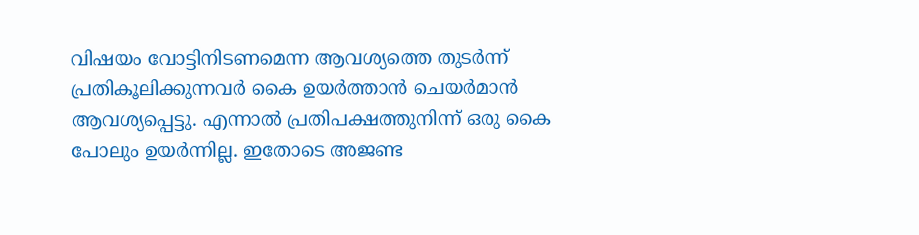വിഷയം വോട്ടിനിടണമെന്ന ആവശ്യത്തെ തുടർന്ന്‌ പ്രതികൂലിക്കുന്നവർ കൈ ഉയർത്താൻ ചെയർമാൻ ആവശ്യപ്പെട്ടു. എന്നാൽ പ്രതിപക്ഷത്തുനിന്ന്‌ ഒരു കൈ പോലും ഉയർന്നില്ല. ഇതോടെ അജണ്ട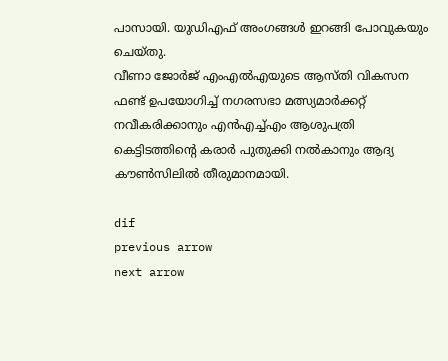പാസായി. യുഡിഎഫ്‌ അംഗങ്ങൾ ഇറങ്ങി പോവുകയും ചെയ്‌തു.
വീണാ ജോർജ്‌ എംഎൽഎയുടെ ആസ്‌തി വികസന ഫണ്ട്‌ ഉപയോഗിച്ച്‌ നഗരസഭാ മത്സ്യമാർക്കറ്റ്‌‌ നവീകരിക്കാനും എൻഎച്ച്‌എം ആശുപത്രി കെട്ടിടത്തിന്റെ കരാർ പുതുക്കി നൽകാനും ആദ്യ കൗൺസിലിൽ തീരുമാനമായി.

dif
previous arrow
next arrow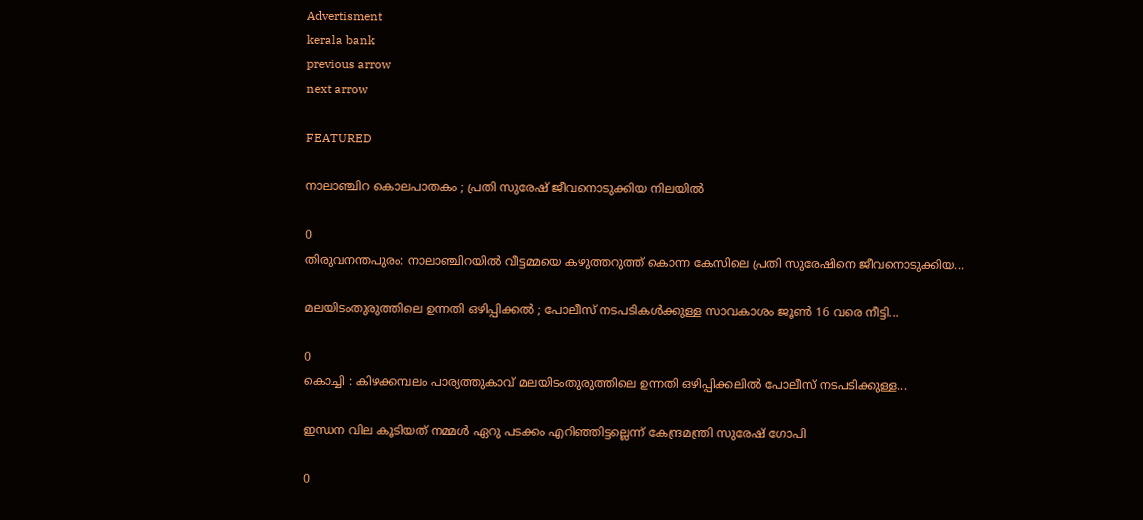Advertisment
kerala bank
previous arrow
next arrow

FEATURED

നാലാഞ്ചിറ കൊലപാതകം ; പ്രതി സുരേഷ് ജീവനൊടുക്കിയ നിലയില്‍

0
തിരുവനന്തപുരം: നാലാഞ്ചിറയിൽ വീട്ടമ്മയെ കഴുത്തറുത്ത് കൊന്ന കേസിലെ പ്രതി സുരേഷിനെ ജീവനൊടുക്കിയ...

മലയിടംതുരുത്തിലെ ഉന്നതി ഒഴിപ്പിക്കൽ ; പോലീസ് നടപടികൾക്കുള്ള സാവകാശം ജൂണ്‍ 16 വരെ നീട്ടി...

0
കൊച്ചി : കിഴക്കമ്പലം പാര്യത്തുകാവ് മലയിടംതുരുത്തിലെ ഉന്നതി ഒഴിപ്പിക്കലിൽ പോലീസ് നടപടിക്കുള്ള...

ഇന്ധന വില കൂടിയത് നമ്മൾ ഏറു പടക്കം എറിഞ്ഞിട്ടല്ലെന്ന് കേന്ദ്രമന്ത്രി സുരേഷ് ഗോപി

0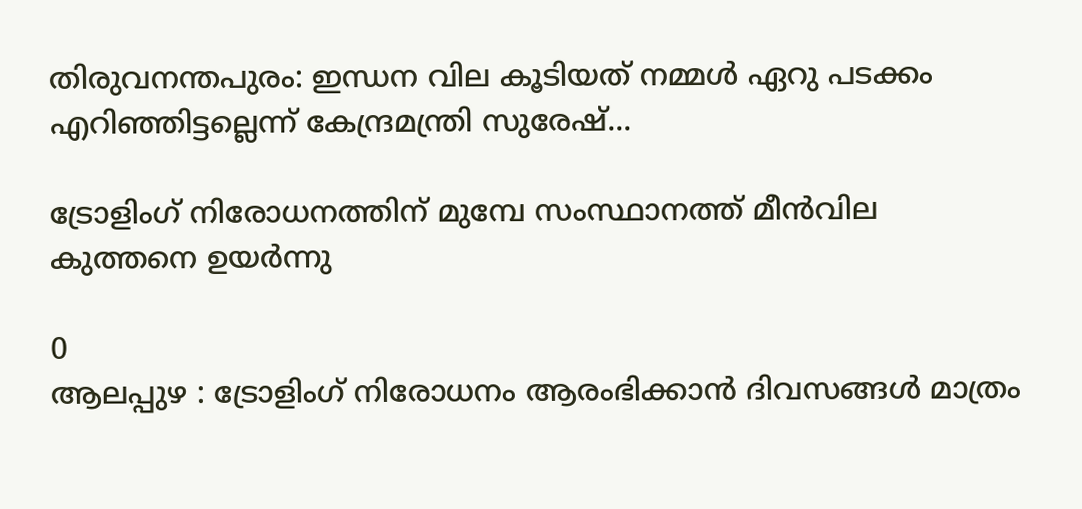തിരുവനന്തപുരം: ഇന്ധന വില കൂടിയത് നമ്മൾ ഏറു പടക്കം എറിഞ്ഞിട്ടല്ലെന്ന് കേന്ദ്രമന്ത്രി സുരേഷ്...

ട്രോളിംഗ് നിരോധനത്തിന് മുമ്പേ സംസ്ഥാനത്ത് മീന്‍വില കുത്തനെ ഉയര്‍ന്നു

0
ആലപ്പുഴ : ട്രോളിംഗ് നിരോധനം ആരംഭിക്കാന്‍ ദിവസങ്ങള്‍ മാത്രം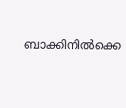ബാക്കിനില്‍ക്കെ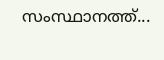സംസ്ഥാനത്ത്...